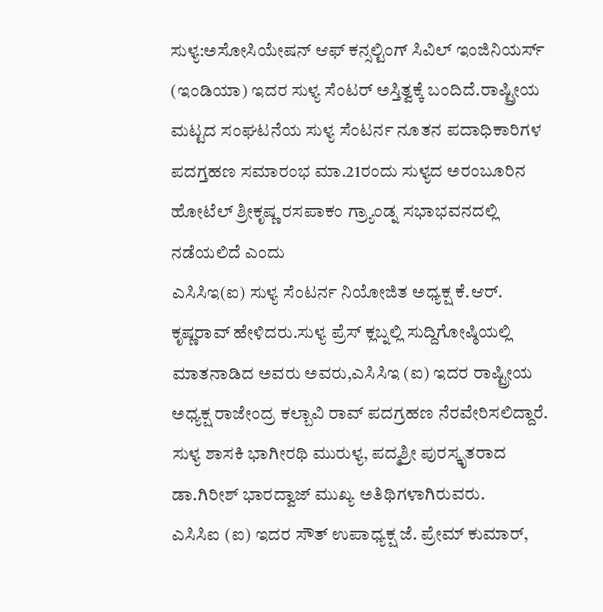ಸುಳ್ಯ:ಅಸೋಸಿಯೇಷನ್ ಆಫ್ ಕನ್ಸಲ್ಟಿಂಗ್ ಸಿವಿಲ್ ಇಂಜಿನಿಯರ್ಸ್ (ಇಂಡಿಯಾ) ಇದರ ಸುಳ್ಯ ಸೆಂಟರ್ ಅಸ್ತಿತ್ವಕ್ಕೆ ಬಂದಿದೆ.ರಾಷ್ಟ್ರೀಯ ಮಟ್ಟದ ಸಂಘಟನೆಯ ಸುಳ್ಯ ಸೆಂಟರ್ನ ನೂತನ ಪದಾಧಿಕಾರಿಗಳ ಪದಗ್ತಹಣ ಸಮಾರಂಭ ಮಾ.21ರಂದು ಸುಳ್ಯದ ಅರಂಬೂರಿನ ಹೋಟೆಲ್ ಶ್ರೀಕೃಷ್ಣ ರಸಪಾಕಂ ಗ್ರ್ಯಾಂಡ್ನ ಸಭಾಭವನದಲ್ಲಿ ನಡೆಯಲಿದೆ ಎಂದು
ಎಸಿಸಿಇ(ಐ) ಸುಳ್ಯ ಸೆಂಟರ್ನ ನಿಯೋಜಿತ ಅಧ್ಯಕ್ಷ ಕೆ.ಆರ್. ಕೃಷ್ಣರಾವ್ ಹೇಳಿದರು.ಸುಳ್ಯ ಪ್ರೆಸ್ ಕ್ಲಬ್ನಲ್ಲಿ ಸುದ್ದಿಗೋಷ್ಠಿಯಲ್ಲಿ ಮಾತನಾಡಿದ ಅವರು ಅವರು,ಎಸಿಸಿಇ (ಐ) ಇದರ ರಾಷ್ಟ್ರೀಯ ಅಧ್ಯಕ್ಷ ರಾಜೇಂದ್ರ ಕಲ್ಬಾವಿ ರಾವ್ ಪದಗ್ರಹಣ ನೆರವೇರಿಸಲಿದ್ದಾರೆ.
ಸುಳ್ಯ ಶಾಸಕಿ ಭಾಗೀರಥಿ ಮುರುಳ್ಯ, ಪದ್ಮಶ್ರೀ ಪುರಸ್ಕೃತರಾದ ಡಾ.ಗಿರೀಶ್ ಭಾರದ್ವಾಜ್ ಮುಖ್ಯ ಅತಿಥಿಗಳಾಗಿರುವರು.
ಎಸಿಸಿಐ (ಐ) ಇದರ ಸೌತ್ ಉಪಾಧ್ಯಕ್ಷ ಜೆ. ಪ್ರೇಮ್ ಕುಮಾರ್,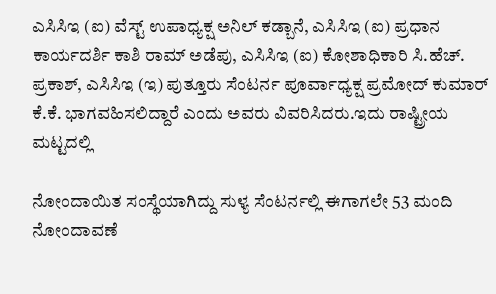ಎಸಿಸಿಇ (ಐ) ವೆಸ್ಟ್ ಉಪಾಧ್ಯಕ್ಷ ಅನಿಲ್ ಕಡ್ಬಾನೆ, ಎಸಿಸಿಇ (ಐ) ಪ್ರಧಾನ ಕಾರ್ಯದರ್ಶಿ ಕಾಶಿ ರಾಮ್ ಅಡೆಪು, ಎಸಿಸಿಇ (ಐ) ಕೋಶಾಧಿಕಾರಿ ಸಿ.ಹೆಚ್. ಪ್ರಕಾಶ್, ಎಸಿಸಿಇ (ಇ) ಪುತ್ತೂರು ಸೆಂಟರ್ನ ಪೂರ್ವಾಧ್ಯಕ್ಷ ಪ್ರಮೋದ್ ಕುಮಾರ್ ಕೆ.ಕೆ. ಭಾಗವಹಿಸಲಿದ್ದಾರೆ ಎಂದು ಅವರು ವಿವರಿಸಿದರು.ಇದು ರಾಷ್ಟ್ರೀಯ ಮಟ್ಟದಲ್ಲಿ

ನೋಂದಾಯಿತ ಸಂಸ್ಥೆಯಾಗಿದ್ದು ಸುಳ್ಯ ಸೆಂಟರ್ನಲ್ಲಿ ಈಗಾಗಲೇ 53 ಮಂದಿ ನೋಂದಾವಣೆ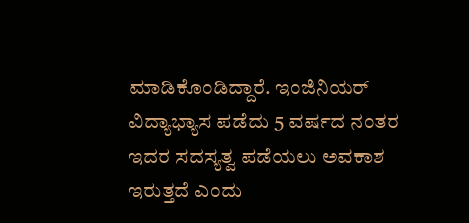ಮಾಡಿಕೊಂಡಿದ್ದಾರೆ. ಇಂಜಿನಿಯರ್ ವಿದ್ಯಾಭ್ಯಾಸ ಪಡೆದು 5 ವರ್ಷದ ನಂತರ ಇದರ ಸದಸ್ಯತ್ವ ಪಡೆಯಲು ಅವಕಾಶ ಇರುತ್ತದೆ ಎಂದು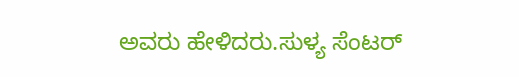ಅವರು ಹೇಳಿದರು.ಸುಳ್ಯ ಸೆಂಟರ್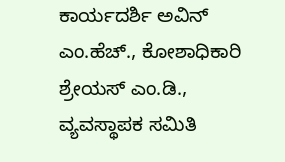ಕಾರ್ಯದರ್ಶಿ ಅವಿನ್ ಎಂ.ಹೆಚ್., ಕೋಶಾಧಿಕಾರಿ ಶ್ರೇಯಸ್ ಎಂ.ಡಿ., ವ್ಯವಸ್ಥಾಪಕ ಸಮಿತಿ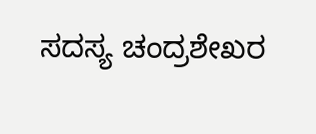ಸದಸ್ಯ ಚಂದ್ರಶೇಖರ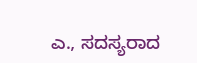ಎ., ಸದಸ್ಯರಾದ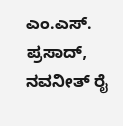ಎಂ.ಎಸ್. ಪ್ರಸಾದ್, ನವನೀತ್ ರೈ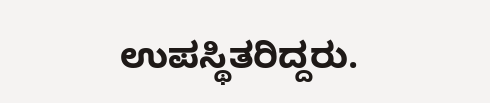ಉಪಸ್ಥಿತರಿದ್ದರು.